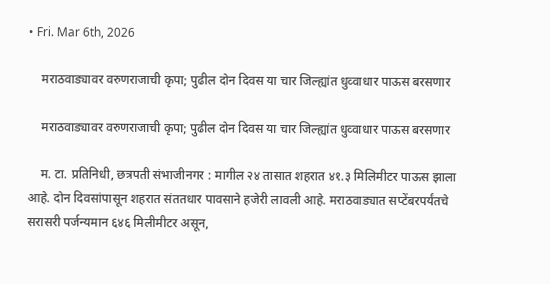• Fri. Mar 6th, 2026

    मराठवाड्यावर वरुणराजाची कृपा; पुढील दोन दिवस या चार जिल्ह्यांत धुव्वाधार पाऊस बरसणार

    मराठवाड्यावर वरुणराजाची कृपा; पुढील दोन दिवस या चार जिल्ह्यांत धुव्वाधार पाऊस बरसणार

    म. टा. प्रतिनिधी, छत्रपती संभाजीनगर : मागील २४ तासात शहरात ४१.३ मिलिमीटर पाऊस झाला आहे. दोन दिवसांपासून शहरात संततधार पावसाने हजेरी लावली आहे. मराठवाड्यात सप्टेंबरपर्यंतचे सरासरी पर्जन्यमान ६४६ मिलीमीटर असून,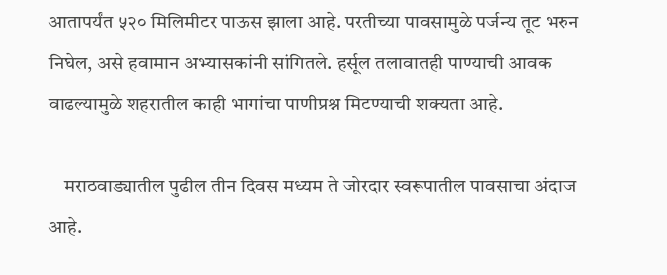आतापर्यंत ५२० मिलिमीटर पाऊस झाला आहे. परतीच्या पावसामुळे पर्जन्य तूट भरुन निघेल, असे हवामान अभ्यासकांनी सांगितले. हर्सूल तलावातही पाण्याची आवक वाढल्यामुळे शहरातील काही भागांचा पाणीप्रश्न मिटण्याची शक्यता आहे.

    मराठवाड्यातील पुढील तीन दिवस मध्यम ते जोरदार स्वरूपातील पावसाचा अंदाज आहे.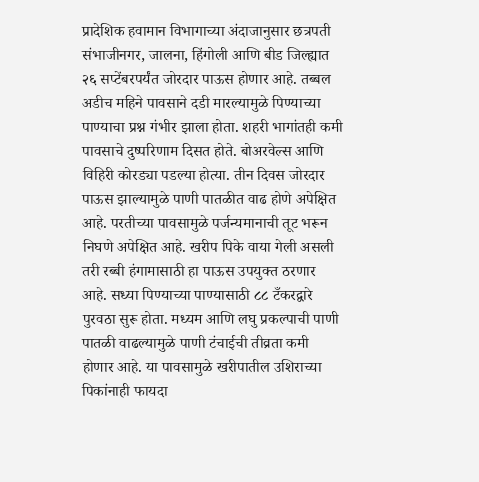प्रादेशिक हवामान विभागाच्या अंदाजानुसार छत्रपती संभाजीनगर, जालना, हिंगोली आणि बीड जिल्ह्यात २६ सप्टेंबरपर्यंत जोरदार पाऊस होणार आहे. तब्बल अडीच महिने पावसाने दडी मारल्यामुळे पिण्याच्या पाण्याचा प्रश्न गंभीर झाला होता. शहरी भागांतही कमी पावसाचे दुष्परिणाम दिसत होते. बोअरवेल्स आणि विहिरी कोरड्या पडल्या होत्या. तीन दिवस जोरदार पाऊस झाल्यामुळे पाणी पातळीत वाढ होणे अपेक्षित आहे. परतीच्या पावसामुळे पर्जन्यमानाची तूट भरून निघणे अपेक्षित आहे. खरीप पिके वाया गेली असली तरी रब्बी हंगामासाठी हा पाऊस उपयुक्त ठरणार आहे. सध्या पिण्याच्या पाण्यासाठी ८८ टँकरद्वारे पुरवठा सुरू होता. मध्यम आणि लघु प्रकल्पाची पाणी पातळी वाढल्यामुळे पाणी टंचाईची तीव्रता कमी होणार आहे. या पावसामुळे खरीपातील उशिराच्या पिकांनाही फायदा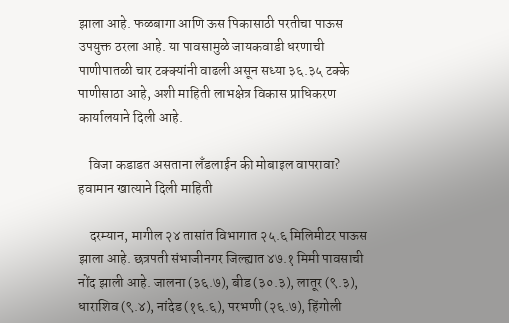झाला आहे. फळबागा आणि ऊस पिकासाठी परतीचा पाऊस उपयुक्त ठरला आहे. या पावसामुळे जायकवाडी धरणाची पाणीपातळी चार टक्क्यांनी वाढली असून सध्या ३६.३५ टक्के पाणीसाठा आहे, अशी माहिती लाभक्षेत्र विकास प्राधिकरण कार्यालयाने दिली आहे.

    विजा कडाडत असताना लॅंडलाईन की मोबाइल वापरावा? हवामान खात्याने दिली माहिती

    दरम्यान, मागील २४ तासांत विभागात २५.६ मिलिमीटर पाऊस झाला आहे. छत्रपती संभाजीनगर जिल्ह्यात ४७.१ मिमी पावसाची नोंद झाली आहे. जालना (३६.७), बीड (३०.३), लातूर (९.३), धाराशिव (९.४), नांदेड (१६.६), परभणी (२६.७), हिंगोली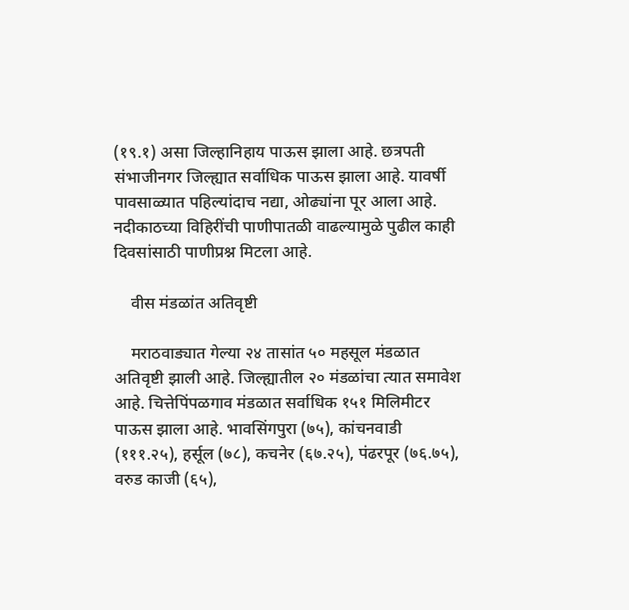(१९.१) असा जिल्हानिहाय पाऊस झाला आहे. छत्रपती संभाजीनगर जिल्ह्यात सर्वाधिक पाऊस झाला आहे. यावर्षी पावसाळ्यात पहिल्यांदाच नद्या, ओढ्यांना पूर आला आहे. नदीकाठच्या विहिरींची पाणीपातळी वाढल्यामुळे पुढील काही दिवसांसाठी पाणीप्रश्न मिटला आहे.

    वीस मंडळांत अतिवृष्टी

    मराठवाड्यात गेल्या २४ तासांत ५० महसूल मंडळात अतिवृष्टी झाली आहे. जिल्ह्यातील २० मंडळांचा त्यात समावेश आहे. चित्तेपिंपळगाव मंडळात सर्वाधिक १५१ मिलिमीटर पाऊस झाला आहे. भावसिंगपुरा (७५), कांचनवाडी (१११.२५), हर्सूल (७८), कचनेर (६७.२५), पंढरपूर (७६.७५), वरुड काजी (६५),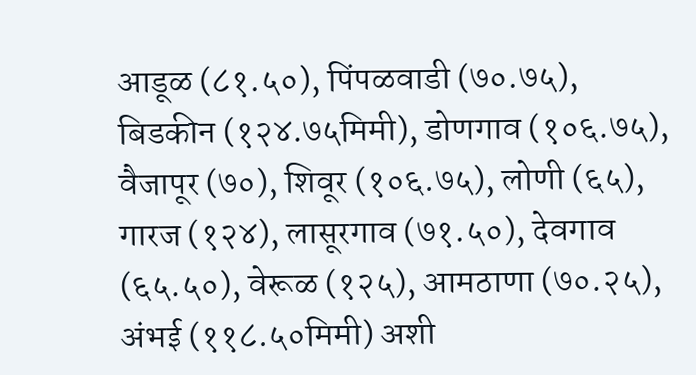आडूळ (८१.५०), पिंपळवाडी (७०.७५), बिडकीन (१२४.७५मिमी), डोणगाव (१०६.७५), वैजापूर (७०), शिवूर (१०६.७५), लोणी (६५), गारज (१२४), लासूरगाव (७१.५०), देवगाव (६५.५०), वेरूळ (१२५), आमठाणा (७०.२५), अंभई (११८.५०मिमी) अशी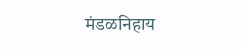मंडळनिहाय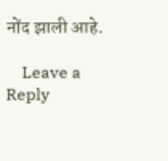नोंद झाली आहे.

    Leave a Reply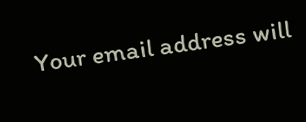Your email address will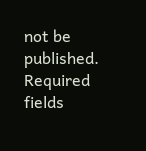not be published. Required fields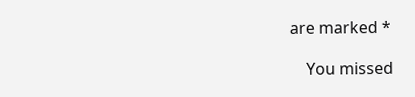are marked *

    You missed